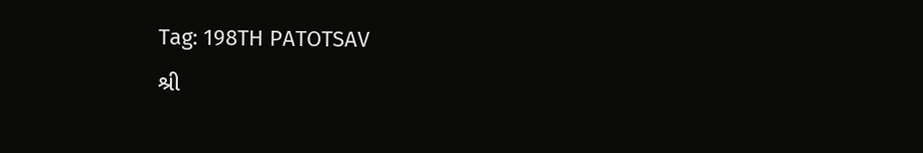Tag: 198TH PATOTSAV
શ્રી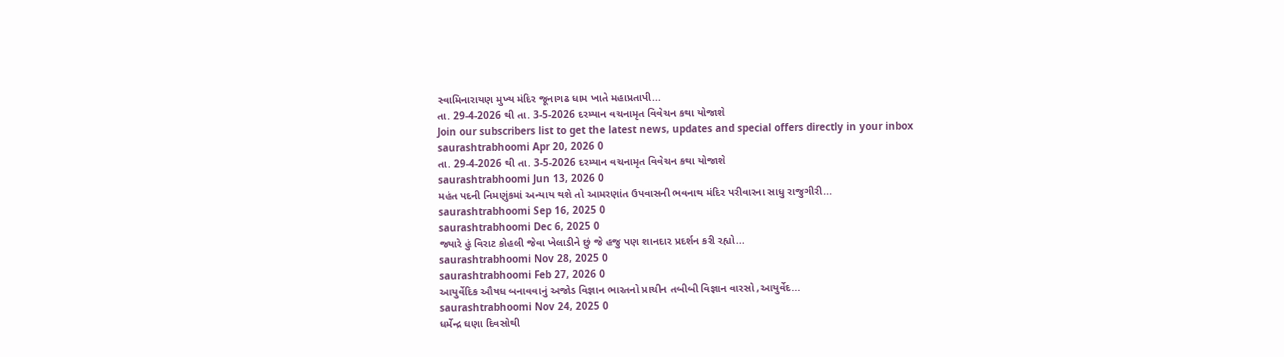સ્વામિનારાયણ મુખ્ય મંદિર જૂનાગઢ ધામ ખાતે મહાપ્રતાપી...
તા. 29-4-2026 થી તા. 3-5-2026 દરમ્યાન વચનામૃત વિવેચન કથા યોજાશે
Join our subscribers list to get the latest news, updates and special offers directly in your inbox
saurashtrabhoomi Apr 20, 2026 0
તા. 29-4-2026 થી તા. 3-5-2026 દરમ્યાન વચનામૃત વિવેચન કથા યોજાશે
saurashtrabhoomi Jun 13, 2026 0
મહંત પદની નિમણુંકમાં અન્યાય થશે તો આમરણાંત ઉપવાસની ભવનાથ મંદિર પરીવારના સાધુ રાજુગીરી...
saurashtrabhoomi Sep 16, 2025 0
saurashtrabhoomi Dec 6, 2025 0
જ્યારે હું વિરાટ કોહલી જેવા ખેલાડીને છું જે હજુ પણ શાનદાર પ્રદર્શન કરી રહ્યો...
saurashtrabhoomi Nov 28, 2025 0
saurashtrabhoomi Feb 27, 2026 0
આયુર્વેદિક ઔષધ બનાવવાનું અજોડ વિજ્ઞાન ભારતનો પ્રાચીન તબીબી વિજ્ઞાન વારસો ,આયુર્વેદ...
saurashtrabhoomi Nov 24, 2025 0
ધર્મેન્દ્ર ઘણા દિવસોથી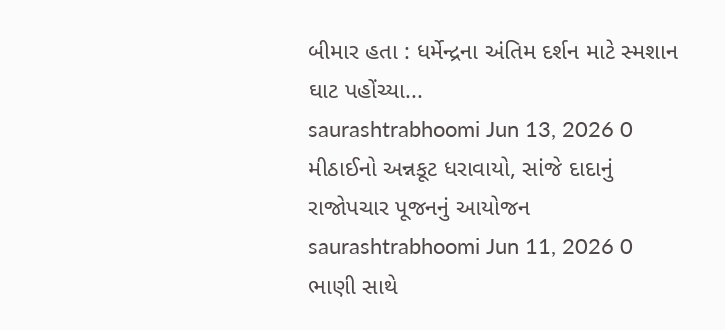બીમાર હતા : ધર્મેન્દ્રના અંતિમ દર્શન માટે સ્મશાન ઘાટ પહોંચ્યા...
saurashtrabhoomi Jun 13, 2026 0
મીઠાઈનો અન્નકૂટ ધરાવાયો, સાંજે દાદાનું રાજોપચાર પૂજનનું આયોજન
saurashtrabhoomi Jun 11, 2026 0
ભાણી સાથે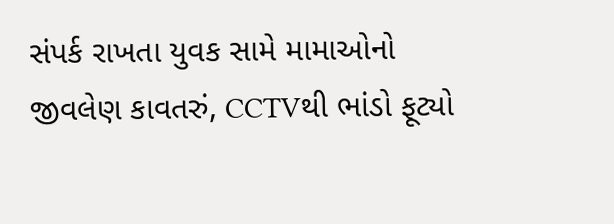સંપર્ક રાખતા યુવક સામે મામાઓનો જીવલેણ કાવતરું, CCTVથી ભાંડો ફૂટ્યો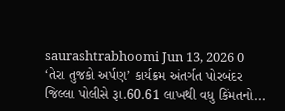saurashtrabhoomi Jun 13, 2026 0
‘તેરા તુજકો અર્પણ’ કાર્યક્રમ અંતર્ગત પોરબંદર જિલ્લા પોલીસે રૂા.60.61 લાખથી વધુ કિંમતનો...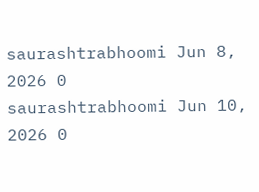saurashtrabhoomi Jun 8, 2026 0
saurashtrabhoomi Jun 10, 2026 0